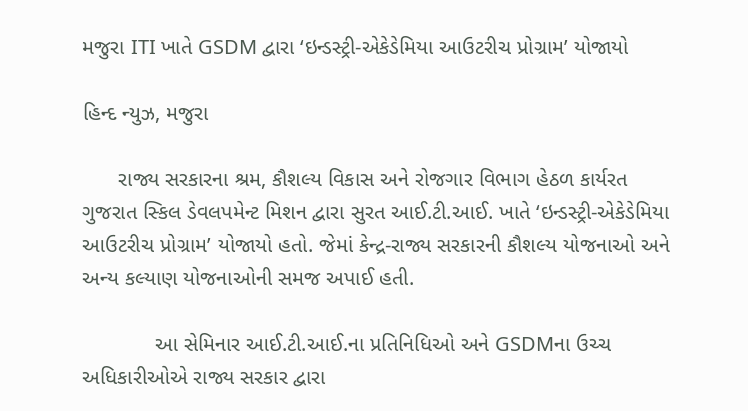મજુરા ITI ખાતે GSDM દ્વારા ‘ઇન્ડસ્ટ્રી-એકેડેમિયા આઉટરીચ પ્રોગ્રામ’ યોજાયો

હિન્દ ન્યુઝ, મજુરા

      રાજ્ય સરકારના શ્રમ, કૌશલ્ય વિકાસ અને રોજગાર વિભાગ હેઠળ કાર્યરત ગુજરાત સ્કિલ ડેવલપમેન્ટ મિશન દ્વારા સુરત આઈ.ટી.આઈ. ખાતે ‘ઇન્ડસ્ટ્રી-એકેડેમિયા આઉટરીચ પ્રોગ્રામ’ યોજાયો હતો. જેમાં કેન્દ્ર-રાજ્ય સરકારની કૌશલ્ય યોજનાઓ અને અન્ય કલ્યાણ યોજનાઓની સમજ અપાઈ હતી.

            આ સેમિનાર આઈ.ટી.આઈ.ના પ્રતિનિધિઓ અને GSDMના ઉચ્ચ અધિકારીઓએ રાજ્ય સરકાર દ્વારા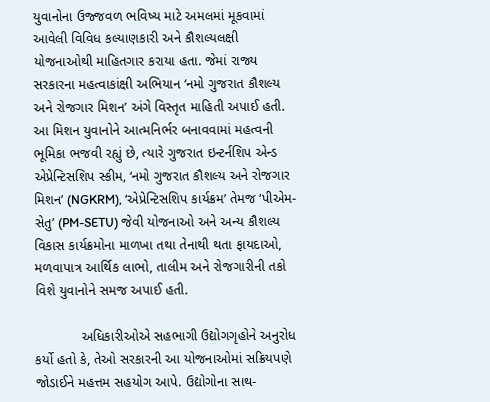યુવાનોના ઉજ્જવળ ભવિષ્ય માટે અમલમાં મૂકવામાં આવેલી વિવિધ કલ્યાણકારી અને કૌશલ્યલક્ષી યોજનાઓથી માહિતગાર કરાયા હતા. જેમાં રાજ્ય સરકારના મહત્વાકાંક્ષી અભિયાન ‘નમો ગુજરાત કૌશલ્ય અને રોજગાર મિશન’ અંગે વિસ્તૃત માહિતી અપાઈ હતી. આ મિશન યુવાનોને આત્મનિર્ભર બનાવવામાં મહત્વની ભૂમિકા ભજવી રહ્યું છે, ત્યારે ગુજરાત ઇન્ટર્નશિપ એન્ડ એપ્રેન્ટિસશિપ સ્કીમ, ‘નમો ગુજરાત કૌશલ્ય અને રોજગાર મિશન’ (NGKRM), ‘એપ્રેન્ટિસશિપ કાર્યક્રમ’ તેમજ ‘પીએમ-સેતુ’ (PM-SETU) જેવી યોજનાઓ અને અન્ય કૌશલ્ય વિકાસ કાર્યક્રમોના માળખા તથા તેનાથી થતા ફાયદાઓ, મળવાપાત્ર આર્થિક લાભો, તાલીમ અને રોજગારીની તકો વિશે યુવાનોને સમજ અપાઈ હતી.

            અધિકારીઓએ સહભાગી ઉદ્યોગગૃહોને અનુરોધ કર્યો હતો કે, તેઓ સરકારની આ યોજનાઓમાં સક્રિયપણે જોડાઈને મહત્તમ સહયોગ આપે. ઉદ્યોગોના સાથ-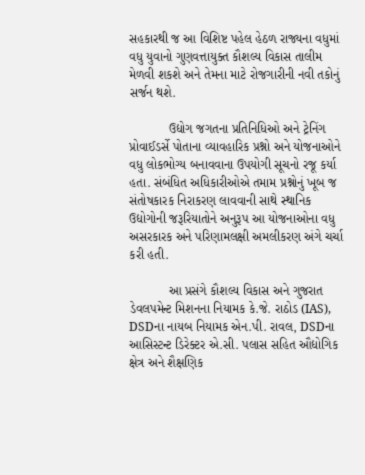સહકારથી જ આ વિશિષ્ટ પહેલ હેઠળ રાજ્યના વધુમાં વધુ યુવાનો ગુણવત્તાયુક્ત કૌશલ્ય વિકાસ તાલીમ મેળવી શકશે અને તેમના માટે રોજગારીની નવી તકોનું સર્જન થશે.

           ઉદ્યોગ જગતના પ્રતિનિધિઓ અને ટ્રેનિંગ પ્રોવાઈડર્સે પોતાના વ્યાવહારિક પ્રશ્નો અને યોજનાઓને વધુ લોકભોગ્ય બનાવવાના ઉપયોગી સૂચનો રજૂ કર્યા હતા. સંબંધિત અધિકારીઓએ તમામ પ્રશ્નોનું ખૂબ જ સંતોષકારક નિરાકરણ લાવવાની સાથે સ્થાનિક ઉદ્યોગોની જરૂરિયાતોને અનુરૂપ આ યોજનાઓના વધુ અસરકારક અને પરિણામલક્ષી અમલીકરણ અંગે ચર્ચા કરી હતી.

           આ પ્રસંગે કૌશલ્ય વિકાસ અને ગુજરાત ડેવલપમેન્ટ મિશનના નિયામક કે.જે. રાઠોડ (IAS), DSDના નાયબ નિયામક એન.પી. રાવલ, DSDના આસિસ્ટન્ટ ડિરેક્ટર એ.સી. પલાસ સહિત ઔદ્યોગિક ક્ષેત્ર અને શૈક્ષણિક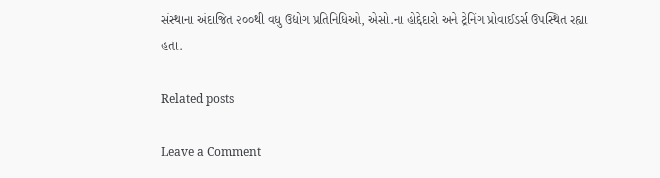સંસ્થાના અંદાજિત ૨૦૦થી વધુ ઉદ્યોગ પ્રતિનિધિઓ, એસો.ના હોદ્દેદારો અને ટ્રેનિંગ પ્રોવાઈડર્સ ઉપસ્થિત રહ્યા હતા.

Related posts

Leave a Comment